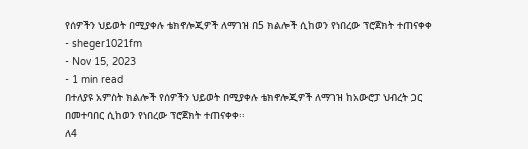የሰዎችን ህይወት በሚያቀሉ ቴክኖሎጂዎች ለማገዝ በ5 ክልሎች ሲከወን የነበረው ፕሮጀክት ተጠናቀቀ
- sheger1021fm
- Nov 15, 2023
- 1 min read
በተለያዩ አምስት ክልሎች የሰዎችን ህይወት በሚያቀሉ ቴክኖሎጂዎች ለማገዝ ከአውሮፓ ህብረት ጋር በመተባበር ሲከወን የነበረው ፕሮጀክት ተጠናቀቀ፡፡
ለ4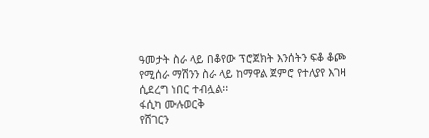ዓመታት ስራ ላይ በቆየው ፕሮጀክት እንሰትን ፍቆ ቆጮ የሚሰራ ማሽንን ስራ ላይ ከማዋል ጀምሮ የተለያየ እገዛ ሲደረግ ነበር ተብሏል፡፡
ፋሲካ ሙሉወርቅ
የሸገርን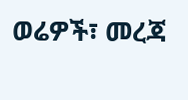ወሬዎች፣ መረጃ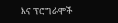እና ፕሮግራሞች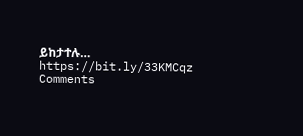ይከታተሉ… https://bit.ly/33KMCqz
Comments